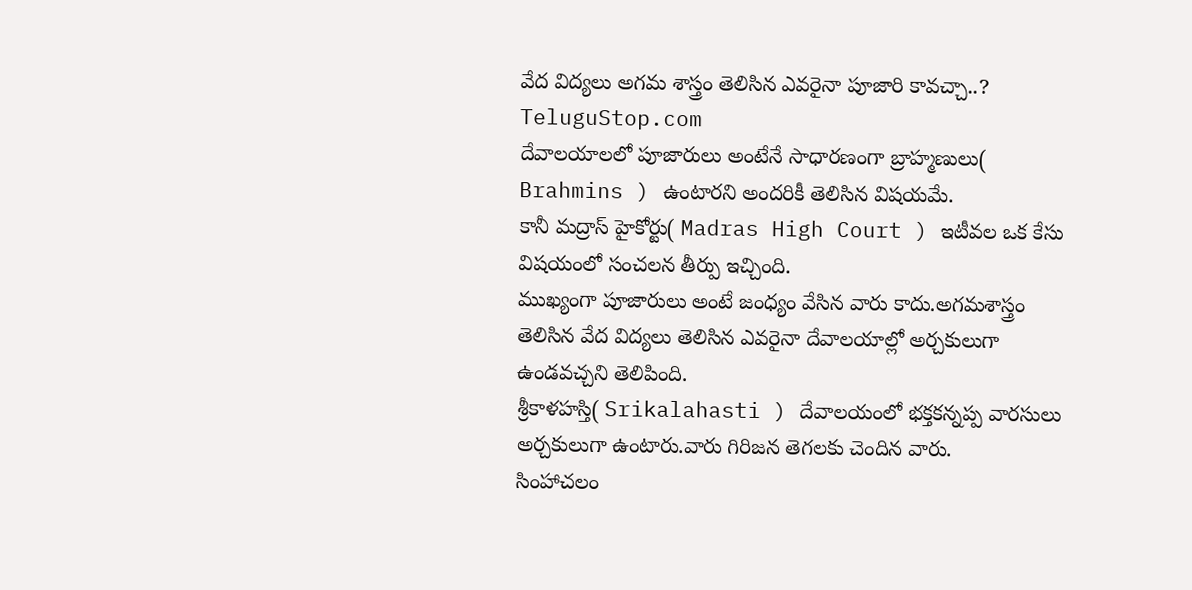వేద విద్యలు అగమ శాస్త్రం తెలిసిన ఎవరైనా పూజారి కావచ్చా..?
TeluguStop.com
దేవాలయాలలో పూజారులు అంటేనే సాధారణంగా బ్రాహ్మణులు( Brahmins ) ఉంటారని అందరికీ తెలిసిన విషయమే.
కానీ మద్రాస్ హైకోర్టు( Madras High Court ) ఇటీవల ఒక కేసు విషయంలో సంచలన తీర్పు ఇచ్చింది.
ముఖ్యంగా పూజారులు అంటే జంధ్యం వేసిన వారు కాదు.అగమశాస్త్రం తెలిసిన వేద విద్యలు తెలిసిన ఎవరైనా దేవాలయాల్లో అర్చకులుగా ఉండవచ్చని తెలిపింది.
శ్రీకాళహస్తి( Srikalahasti ) దేవాలయంలో భక్తకన్నప్ప వారసులు అర్చకులుగా ఉంటారు.వారు గిరిజన తెగలకు చెందిన వారు.
సింహాచలం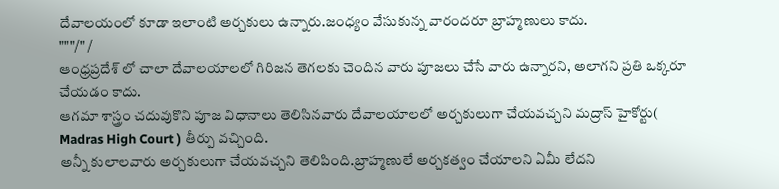దేవాలయంలో కూడా ఇలాంటి అర్చకులు ఉన్నారు.జంధ్యం వేసుకున్న వారందరూ బ్రాహ్మణులు కాదు.
"""/" /
ఆంధ్రప్రదేశ్ లో చాలా దేవాలయాలలో గిరిజన తెగలకు చెందిన వారు పూజలు చేసే వారు ఉన్నారని, అలాగని ప్రతి ఒక్కరూ చేయడం కాదు.
ఆగమా శాస్త్రం చదువుకొని పూజ విధానాలు తెలిసినవారు దేవాలయాలలో అర్చకులుగా చేయవచ్చని మద్రాస్ హైకోర్టు( Madras High Court ) తీర్పు వచ్చింది.
అన్నీ కులాలవారు అర్చకులుగా చేయవచ్చని తెలిపింది.బ్రాహ్మణులే అర్చకత్వం చేయాలని ఏమీ లేదని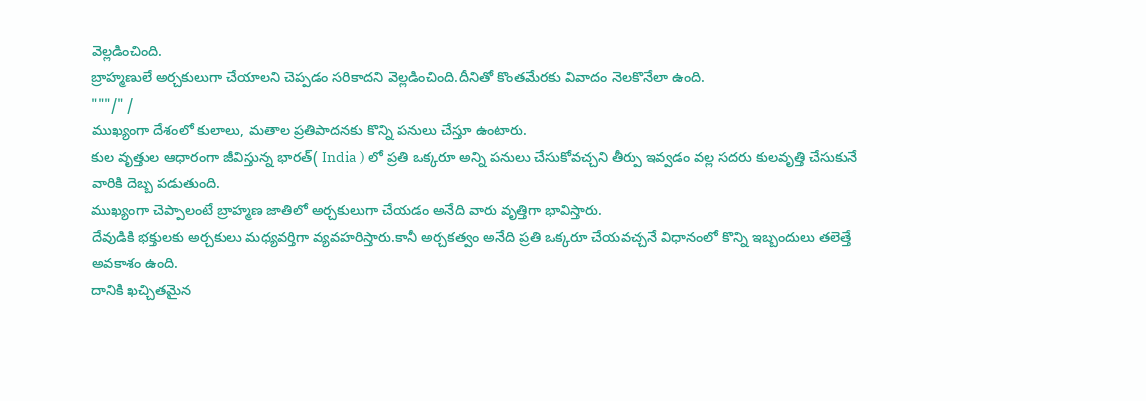వెల్లడించింది.
బ్రాహ్మణులే అర్చకులుగా చేయాలని చెప్పడం సరికాదని వెల్లడించింది.దీనితో కొంతమేరకు వివాదం నెలకొనేలా ఉంది.
"""/" /
ముఖ్యంగా దేశంలో కులాలు, మతాల ప్రతిపాదనకు కొన్ని పనులు చేస్తూ ఉంటారు.
కుల వృత్తుల ఆధారంగా జీవిస్తున్న భారత్( India ) లో ప్రతి ఒక్కరూ అన్ని పనులు చేసుకోవచ్చని తీర్పు ఇవ్వడం వల్ల సదరు కులవృత్తి చేసుకునే వారికి దెబ్బ పడుతుంది.
ముఖ్యంగా చెప్పాలంటే బ్రాహ్మణ జాతిలో అర్చకులుగా చేయడం అనేది వారు వృత్తిగా భావిస్తారు.
దేవుడికి భక్తులకు అర్చకులు మధ్యవర్తిగా వ్యవహరిస్తారు.కానీ అర్చకత్వం అనేది ప్రతి ఒక్కరూ చేయవచ్చనే విధానంలో కొన్ని ఇబ్బందులు తలెత్తే అవకాశం ఉంది.
దానికి ఖచ్చితమైన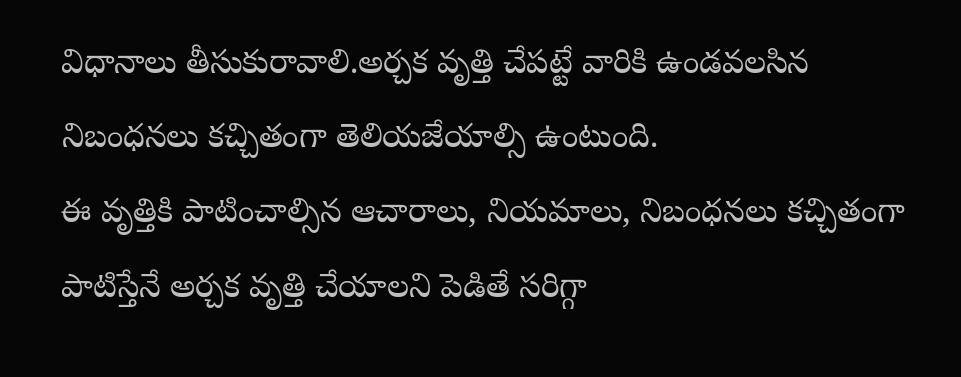విధానాలు తీసుకురావాలి.అర్చక వృత్తి చేపట్టే వారికి ఉండవలసిన నిబంధనలు కచ్చితంగా తెలియజేయాల్సి ఉంటుంది.
ఈ వృత్తికి పాటించాల్సిన ఆచారాలు, నియమాలు, నిబంధనలు కచ్చితంగా పాటిస్తేనే అర్చక వృత్తి చేయాలని పెడితే సరిగ్గా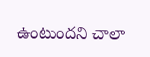ఉంటుందని చాలా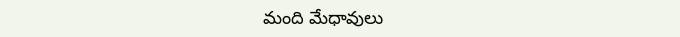మంది మేధావులు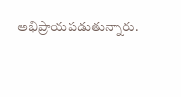అభిప్రాయపడుతున్నారు.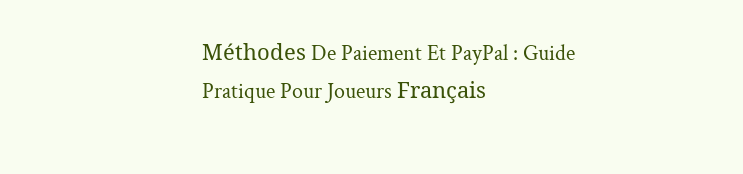Méthodes De Paiement Et PayPal : Guide Pratique Pour Joueurs Français